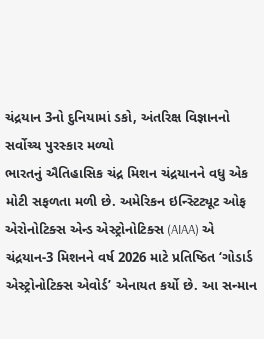ચંદ્રયાન 3નો દુનિયામાં ડકો, અંતરિક્ષ વિજ્ઞાનનો સર્વોચ્ચ પુરસ્કાર મળ્યો
ભારતનું ઐતિહાસિક ચંદ્ર મિશન ચંદ્રયાનને વધુ એક મોટી સફળતા મળી છે. અમેરિકન ઇન્સ્ટિટ્યૂટ ઓફ એરોનોટિક્સ એન્ડ એસ્ટ્રોનોટિક્સ (AIAA) એ ચંદ્રયાન-3 મિશનને વર્ષ 2026 માટે પ્રતિષ્ઠિત ‘ગોડાર્ડ એસ્ટ્રોનોટિક્સ એવોર્ડ’ એનાયત કર્યો છે. આ સન્માન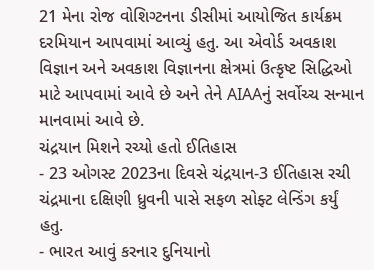21 મેના રોજ વોશિગ્ટનના ડીસીમાં આયોજિત કાર્યક્રમ દરમિયાન આપવામાં આવ્યું હતુ. આ એવોર્ડ અવકાશ વિજ્ઞાન અને અવકાશ વિજ્ઞાનના ક્ષેત્રમાં ઉત્કૃષ્ટ સિદ્ધિઓ માટે આપવામાં આવે છે અને તેને AIAAનું સર્વોચ્ચ સન્માન માનવામાં આવે છે.
ચંદ્રયાન મિશને રચ્યો હતો ઈતિહાસ
- 23 ઓગસ્ટ 2023ના દિવસે ચંદ્રયાન-3 ઈતિહાસ રચી ચંદ્રમાના દક્ષિણી ધ્રુવની પાસે સફળ સોફ્ટ લેન્ડિંગ કર્યું હતુ.
- ભારત આવું કરનાર દુનિયાનો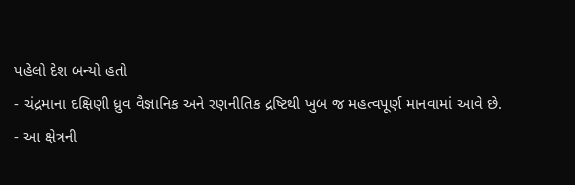પહેલો દેશ બન્યો હતો
- ચંદ્રમાના દક્ષિણી ધ્રુવ વૈજ્ઞાનિક અને રણનીતિક દ્રષ્ટિથી ખુબ જ મહત્વપૂર્ણ માનવામાં આવે છે.
- આ ક્ષેત્રની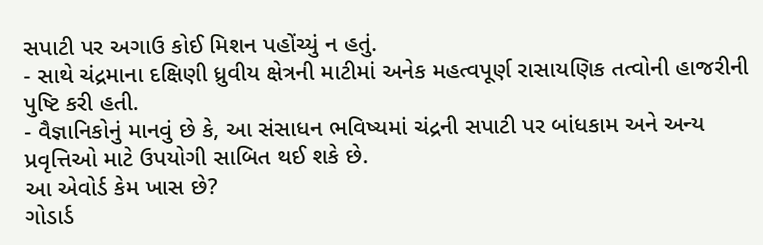સપાટી પર અગાઉ કોઈ મિશન પહોંચ્યું ન હતું.
- સાથે ચંદ્રમાના દક્ષિણી ધ્રુવીય ક્ષેત્રની માટીમાં અનેક મહત્વપૂર્ણ રાસાયણિક તત્વોની હાજરીની પુષ્ટિ કરી હતી.
- વૈજ્ઞાનિકોનું માનવું છે કે, આ સંસાધન ભવિષ્યમાં ચંદ્રની સપાટી પર બાંધકામ અને અન્ય પ્રવૃત્તિઓ માટે ઉપયોગી સાબિત થઈ શકે છે.
આ એવોર્ડ કેમ ખાસ છે?
ગોડાર્ડ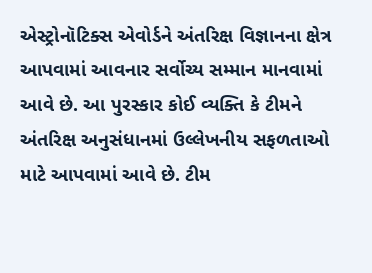એસ્ટ્રોનૉટિક્સ એવોર્ડને અંતરિક્ષ વિજ્ઞાનના ક્ષેત્ર આપવામાં આવનાર સર્વોચ્ય સમ્માન માનવામાં આવે છે. આ પુરસ્કાર કોઈ વ્યક્તિ કે ટીમને અંતરિક્ષ અનુસંધાનમાં ઉલ્લેખનીય સફળતાઓ માટે આપવામાં આવે છે. ટીમ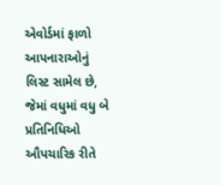એવોર્ડમાં ફાળો આપનારાઓનું લિસ્ટ સામેલ છે, જેમાં વધુમાં વધુ બે પ્રતિનિધિઓ ઔપચારિક રીતે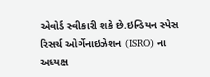એવોર્ડ સ્વીકારી શકે છે.ઇન્ડિયન સ્પેસ રિસર્ચ ઓર્ગેનાઇઝેશન (ISRO) ના અધ્યક્ષ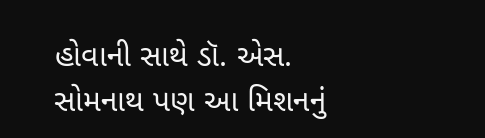હોવાની સાથે ડૉ. એસ. સોમનાથ પણ આ મિશનનું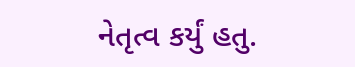નેતૃત્વ કર્યું હતુ.